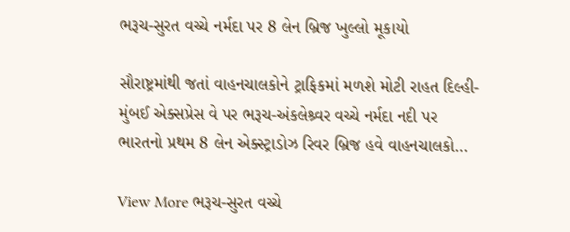ભરૂચ-સુરત વચ્ચે નર્મદા પર 8 લેન બ્રિજ ખુલ્લો મૂકાયો

સૌરાષ્ટ્રમાંથી જતાં વાહનચાલકોને ટ્રાફિકમાં મળશે મોટી રાહત દિલ્હી-મુંબઈ એક્સપ્રેસ વે પર ભરૂચ-અંકલેશ્ર્વર વચ્ચે નર્મદા નદી પર ભારતનો પ્રથમ 8 લેન એક્સ્ટ્રાડોઝ રિવર બ્રિજ હવે વાહનચાલકો…

View More ભરૂચ-સુરત વચ્ચે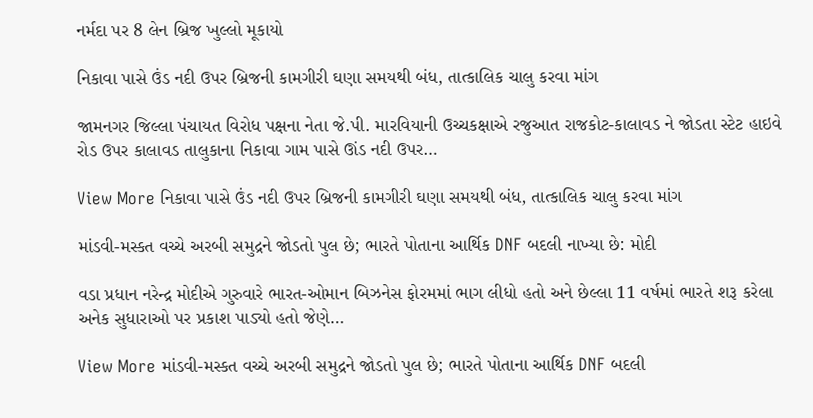નર્મદા પર 8 લેન બ્રિજ ખુલ્લો મૂકાયો

નિકાવા પાસે ઉંડ નદી ઉપર બ્રિજની કામગીરી ઘણા સમયથી બંધ, તાત્કાલિક ચાલુ કરવા માંગ

જામનગર જિલ્લા પંચાયત વિરોધ પક્ષના નેતા જે.પી. મારવિયાની ઉચ્ચકક્ષાએ રજુઆત રાજકોટ-કાલાવડ ને જોડતા સ્ટેટ હાઇવે રોડ ઉપર કાલાવડ તાલુકાના નિકાવા ગામ પાસે ઊંડ નદી ઉપર…

View More નિકાવા પાસે ઉંડ નદી ઉપર બ્રિજની કામગીરી ઘણા સમયથી બંધ, તાત્કાલિક ચાલુ કરવા માંગ

માંડવી-મસ્કત વચ્ચે અરબી સમુદ્રને જોડતો પુલ છે; ભારતે પોતાના આર્થિક DNF બદલી નાખ્યા છે: મોદી

વડા પ્રધાન નરેન્દ્ર મોદીએ ગુરુવારે ભારત-ઓમાન બિઝનેસ ફોરમમાં ભાગ લીધો હતો અને છેલ્લા 11 વર્ષમાં ભારતે શરૂ કરેલા અનેક સુધારાઓ પર પ્રકાશ પાડ્યો હતો જેણે…

View More માંડવી-મસ્કત વચ્ચે અરબી સમુદ્રને જોડતો પુલ છે; ભારતે પોતાના આર્થિક DNF બદલી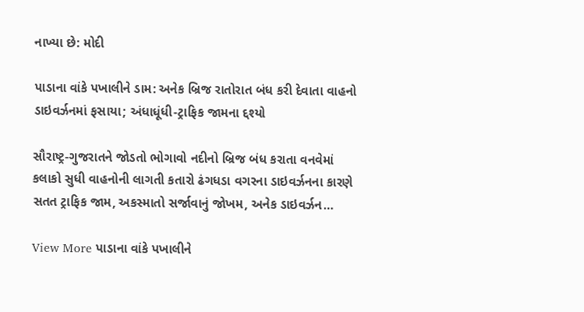નાખ્યા છે: મોદી

પાડાના વાંકે પખાલીને ડામ: અનેક બ્રિજ રાતોરાત બંધ કરી દેવાતા વાહનો ડાઇવર્ઝનમાં ફસાયા; અંધાધૂંધી-ટ્રાફિક જામના દ્દશ્યો

સૌરાષ્ટ્ર-ગુજરાતને જોડતો ભોગાવો નદીનો બ્રિજ બંધ કરાતા વનવેમાં કલાકો સુધી વાહનોની લાગતી કતારો ઢંગધડા વગરના ડાઇવર્ઝનના કારણે સતત ટ્રાફિક જામ, અકસ્માતો સર્જાવાનું જોખમ, અનેક ડાઇવર્ઝન…

View More પાડાના વાંકે પખાલીને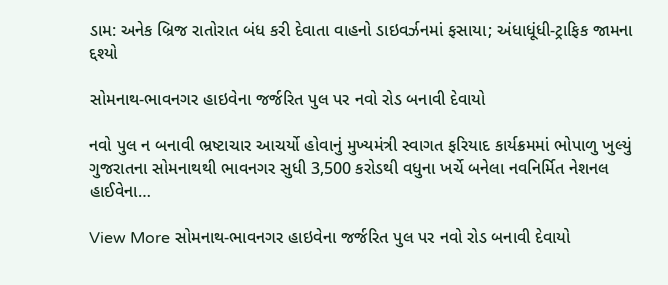ડામ: અનેક બ્રિજ રાતોરાત બંધ કરી દેવાતા વાહનો ડાઇવર્ઝનમાં ફસાયા; અંધાધૂંધી-ટ્રાફિક જામના દ્દશ્યો

સોમનાથ-ભાવનગર હાઇવેના જર્જરિત પુલ પર નવો રોડ બનાવી દેવાયો

નવો પુલ ન બનાવી ભ્રષ્ટાચાર આચર્યો હોવાનું મુખ્યમંત્રી સ્વાગત ફરિયાદ કાર્યક્રમમાં ભોપાળુ ખુલ્યું ગુજરાતના સોમનાથથી ભાવનગર સુધી 3,500 કરોડથી વધુના ખર્ચે બનેલા નવનિર્મિત નેશનલ હાઈવેના…

View More સોમનાથ-ભાવનગર હાઇવેના જર્જરિત પુલ પર નવો રોડ બનાવી દેવાયો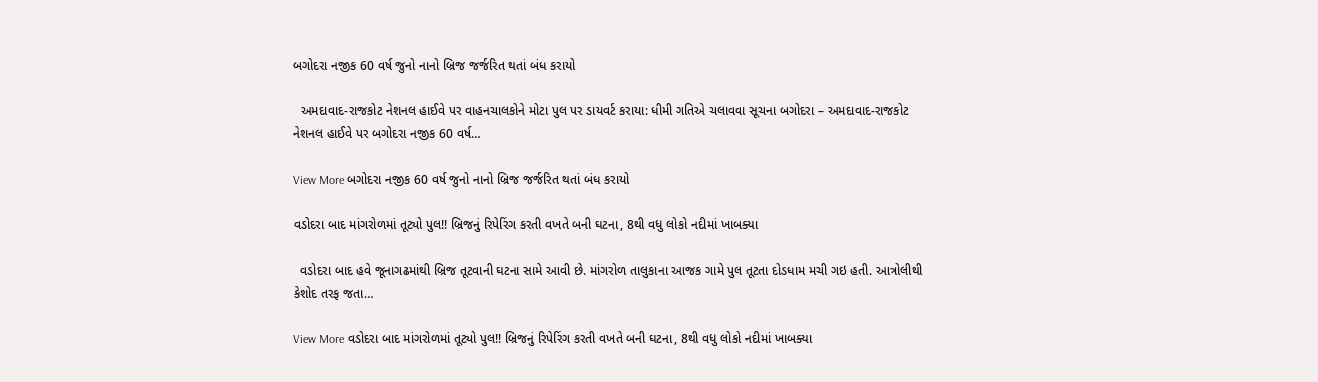બગોદરા નજીક 60 વર્ષ જુનો નાનો બ્રિજ જર્જરિત થતાં બંધ કરાયો

  અમદાવાદ-રાજકોટ નેશનલ હાઈવે પર વાહનચાલકોને મોટા પુલ પર ડાયવર્ટ કરાયા: ધીમી ગતિએ ચલાવવા સૂચના બગોદરા – અમદાવાદ-રાજકોટ નેશનલ હાઈવે પર બગોદરા નજીક 60 વર્ષ…

View More બગોદરા નજીક 60 વર્ષ જુનો નાનો બ્રિજ જર્જરિત થતાં બંધ કરાયો

વડોદરા બાદ માંગરોળમાં તૂટ્યો પુલ!! બ્રિજનું રિપેરિંગ કરતી વખતે બની ઘટના, 8થી વધુ લોકો નદીમાં ખાબક્યા

  વડોદરા બાદ હવે જૂનાગઢમાંથી બ્રિજ તૂટવાની ઘટના સામે આવી છે. માંગરોળ તાલુકાના આજક ગામે પુલ તૂટતા દોડધામ મચી ગઇ હતી. આત્રોલીથી કેશોદ તરફ જતા…

View More વડોદરા બાદ માંગરોળમાં તૂટ્યો પુલ!! બ્રિજનું રિપેરિંગ કરતી વખતે બની ઘટના, 8થી વધુ લોકો નદીમાં ખાબક્યા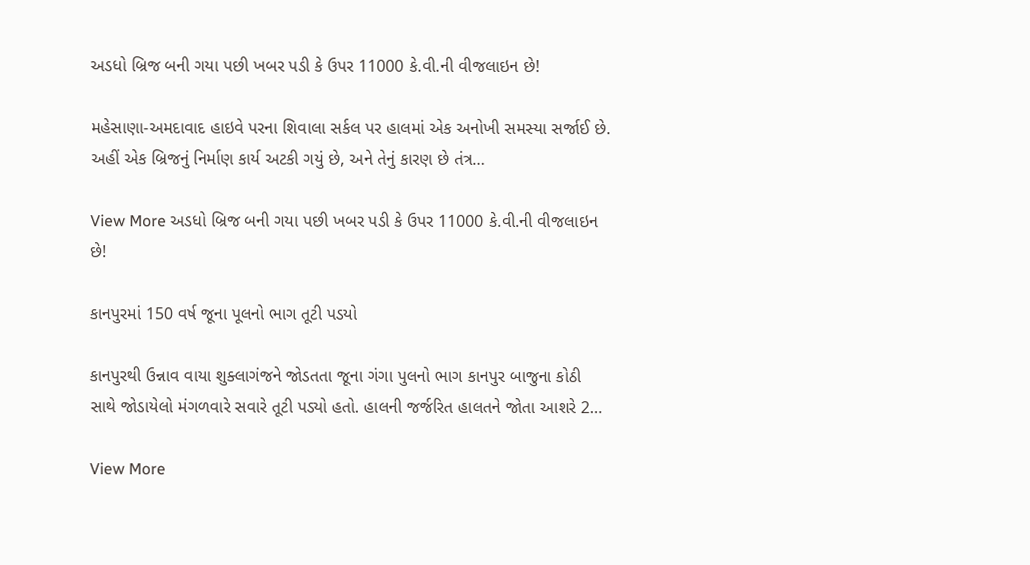અડધો બ્રિજ બની ગયા પછી ખબર પડી કે ઉપર 11000 કે.વી.ની વીજલાઇન છે!

મહેસાણા-અમદાવાદ હાઇવે પરના શિવાલા સર્કલ પર હાલમાં એક અનોખી સમસ્યા સર્જાઈ છે. અહીં એક બ્રિજનું નિર્માણ કાર્ય અટકી ગયું છે, અને તેનું કારણ છે તંત્ર…

View More અડધો બ્રિજ બની ગયા પછી ખબર પડી કે ઉપર 11000 કે.વી.ની વીજલાઇન છે!

કાનપુરમાં 150 વર્ષ જૂના પૂલનો ભાગ તૂટી પડયો

કાનપુરથી ઉન્નાવ વાયા શુક્લાગંજને જોડતતા જૂના ગંગા પુલનો ભાગ કાનપુર બાજુના કોઠી સાથે જોડાયેલો મંગળવારે સવારે તૂટી પડ્યો હતો. હાલની જર્જરિત હાલતને જોતા આશરે 2…

View More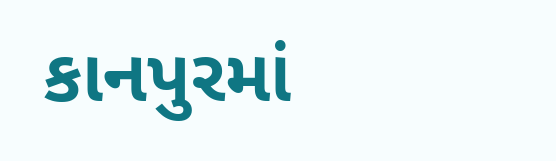કાનપુરમાં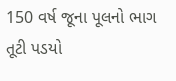150 વર્ષ જૂના પૂલનો ભાગ તૂટી પડયો